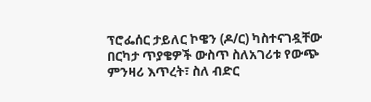ፕሮፌሰር ታይለር ኮዌን (ዶ/ር) ካስተናገዷቸው በርካታ ጥያቄዎች ውስጥ ስለአገሪቱ የውጭ ምንዛሪ እጥረት፣ ስለ ብድር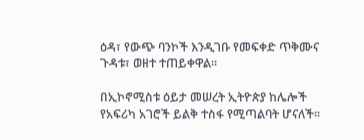ዕዳ፣ የውጭ ባንኮች እንዲገቡ የመፍቀድ ጥቅሙና ጉዳቱ፣ ወዘተ ተጠይቀዋል፡፡

በኢኮኖሚስቱ ዕይታ መሠረት ኢትዮጵያ ከሌሎች የአፍሪካ አገሮች ይልቅ ተስፋ የሚጣልባት ሆናለች፡፡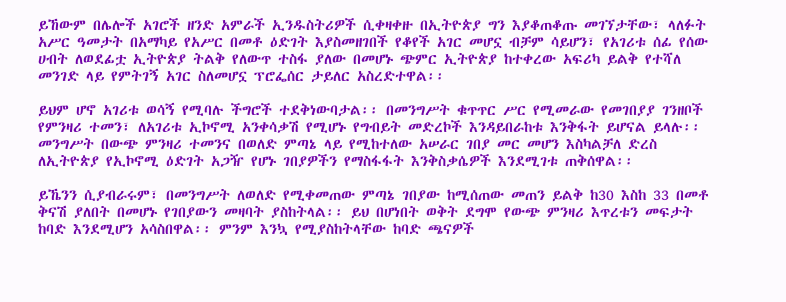ይኸውም በሌሎች አገሮች ዘንድ አምራች ኢንዱስትሪዎች ሲቀዛቀዙ በኢትዮጵያ ግን እያቆጠቆጡ መገኘታቸው፣ ላለፉት አሥር ዓመታት በአማካይ የአሥር በመቶ ዕድገት እያስመዘገበች የቆየች አገር መሆኗ ብቻም ሳይሆን፣ የአገሪቱ ሰፊ የሰው ሀብት ለወደፊቷ ኢትዮጵያ ትልቅ የለውጥ ተስፋ ያለው በመሆኑ ጭምር ኢትዮጵያ ከተቀረው አፍሪካ ይልቅ የተሻለ መንገድ ላይ የምትገኝ አገር ስለመሆኗ ፕሮፌሰር ታይለር አስረድተዋል፡፡

ይህም ሆኖ አገሪቱ ወሳኝ የሚባሉ ችግሮች ተደቅነውባታል፡፡ በመንግሥት ቁጥጥር ሥር የሚመራው የመገበያያ ገንዘቦች የምንዛሪ ተመን፣ ለአገሪቱ ኢኮኖሚ አንቀሳቃሽ የሚሆኑ የግብይት መድረኮች እንዳይበራከቱ እንቅፋት ይሆናል ይላሉ፡፡ መንግሥት በውጭ ምንዛሪ ተመንና በወለድ ምጣኔ ላይ የሚከተለው አሠራር ገበያ መር መሆን እስካልቻለ ድረስ ለኢትዮጵያ የኢኮኖሚ ዕድገት አጋዥ የሆኑ ገበያዎችን የማስፋፋት እንቅስቃሴዎች እንደሚገቱ ጠቅሰዋል፡፡

ይኼንን ሲያብራሩም፣ በመንግሥት ለወለድ የሚቀመጠው ምጣኔ ገበያው ከሚሰጠው መጠን ይልቅ ከ30 እስከ 33 በመቶ ቅናሽ ያለበት በመሆኑ የገበያውን መዛባት ያስከትላል፡፡ ይህ በሆነበት ወቅት ደግሞ የውጭ ምንዛሪ እጥረቱን መፍታት ከባድ እንደሚሆን አሳስበዋል፡፡ ምንም እንኳ የሚያስከትላቸው ከባድ ጫናዎች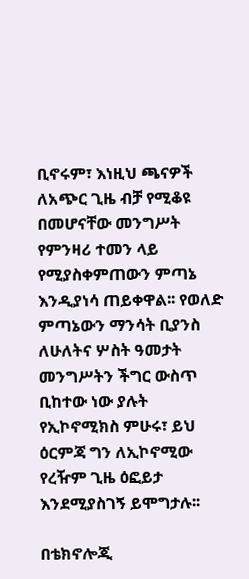ቢኖሩም፣ እነዚህ ጫናዎች ለአጭር ጊዜ ብቻ የሚቆዩ በመሆናቸው መንግሥት የምንዛሪ ተመን ላይ የሚያስቀምጠውን ምጣኔ እንዲያነሳ ጠይቀዋል፡፡ የወለድ ምጣኔውን ማንሳት ቢያንስ ለሁለትና ሦስት ዓመታት መንግሥትን ችግር ውስጥ ቢከተው ነው ያሉት የኢኮኖሚክስ ምሁሩ፣ ይህ ዕርምጃ ግን ለኢኮኖሚው የረዥም ጊዜ ዕፎይታ እንደሚያስገኝ ይሞግታሉ፡፡

በቴክኖሎጂ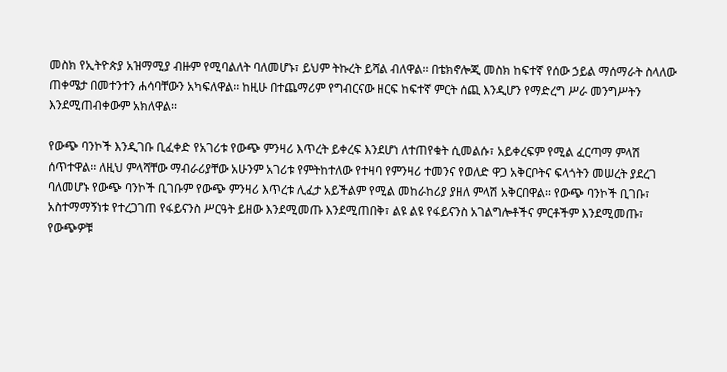መስክ የኢትዮጵያ አዝማሚያ ብዙም የሚባልለት ባለመሆኑ፣ ይህም ትኩረት ይሻል ብለዋል፡፡ በቴክኖሎጂ መስክ ከፍተኛ የሰው ኃይል ማሰማራት ስላለው ጠቀሜታ በመተንተን ሐሳባቸውን አካፍለዋል፡፡ ከዚሁ በተጨማሪም የግብርናው ዘርፍ ከፍተኛ ምርት ሰጪ እንዲሆን የማድረግ ሥራ መንግሥትን እንደሚጠብቀውም አክለዋል፡፡

የውጭ ባንኮች እንዲገቡ ቢፈቀድ የአገሪቱ የውጭ ምንዛሪ እጥረት ይቀረፍ እንደሆነ ለተጠየቁት ሲመልሱ፣ አይቀረፍም የሚል ፈርጣማ ምላሽ ሰጥተዋል፡፡ ለዚህ ምላሻቸው ማብራሪያቸው አሁንም አገሪቱ የምትከተለው የተዛባ የምንዛሪ ተመንና የወለድ ዋጋ አቅርቦትና ፍላጎትን መሠረት ያደረገ ባለመሆኑ የውጭ ባንኮች ቢገቡም የውጭ ምንዛሪ እጥረቱ ሊፈታ አይችልም የሚል መከራከሪያ ያዘለ ምላሽ አቅርበዋል፡፡ የውጭ ባንኮች ቢገቡ፣ አስተማማኝነቱ የተረጋገጠ የፋይናንስ ሥርዓት ይዘው እንደሚመጡ እንደሚጠበቅ፣ ልዩ ልዩ የፋይናንስ አገልግሎቶችና ምርቶችም እንደሚመጡ፣ የውጭዎቹ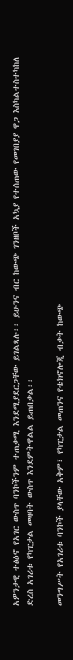አዎንታዊ ተፅዕኖ የአገር ውስጥ ባንኮችንም ተጠቃሚ እንደሚያደርጋቸው ይገልጻሉ፡፡ ይሁንና ብር ከውጭ ገንዘቦች አኳያ የተሰጠው የመገበያያ ዋጋ እስካልተስተካከለ ድረስ አገሪቱ የካፒታል መዛባት ውስጥ እንደምትዋልል ይጠበቃል፡፡

መንግሥት የአገሪቱ ባንኮች ያላቸው አቅም፣ የካፒታል መጠንና የቴክኖሎጂ ብቃት ከውጭ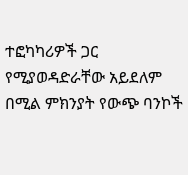ተፎካካሪዎች ጋር የሚያወዳድራቸው አይደለም በሚል ምክንያት የውጭ ባንኮች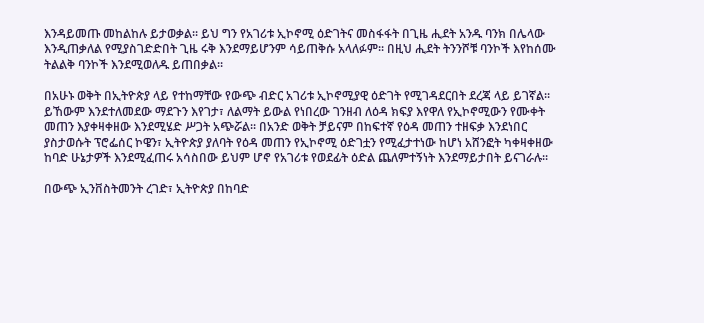እንዳይመጡ መከልከሉ ይታወቃል፡፡ ይህ ግን የአገሪቱ ኢኮኖሚ ዕድገትና መስፋፋት በጊዜ ሒደት አንዱ ባንክ በሌላው እንዲጠቃለል የሚያስገድድበት ጊዜ ሩቅ እንደማይሆንም ሳይጠቅሱ አላለፉም፡፡ በዚህ ሒደት ትንንሾቹ ባንኮች እየከሰሙ ትልልቅ ባንኮች እንደሚወለዱ ይጠበቃል፡፡

በአሁኑ ወቅት በኢትዮጵያ ላይ የተከማቸው የውጭ ብድር አገሪቱ ኢኮኖሚያዊ ዕድገት የሚገዳደርበት ደረጃ ላይ ይገኛል፡፡ ይኸውም እንደተለመደው ማደጉን እየገታ፣ ለልማት ይውል የነበረው ገንዘብ ለዕዳ ክፍያ እየዋለ የኢኮኖሚውን የሙቀት መጠን እያቀዛቀዘው እንደሚሄድ ሥጋት አጭሯል፡፡ በአንድ ወቅት ቻይናም በከፍተኛ የዕዳ መጠን ተዘፍቃ እንደነበር ያስታወሱት ፕሮፌሰር ኮዌን፣ ኢትዮጵያ ያለባት የዕዳ መጠን የኢኮኖሚ ዕድገቷን የሚፈታተነው ከሆነ አሸንፎት ካቀዛቀዘው ከባድ ሁኔታዎች እንደሚፈጠሩ አሳስበው ይህም ሆኖ የአገሪቱ የወደፊት ዕድል ጨለምተኝነት እንደማይታበት ይናገራሉ፡፡

በውጭ ኢንቨስትመንት ረገድ፣ ኢትዮጵያ በከባድ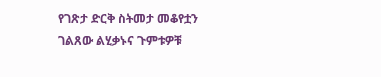የገጽታ ድርቅ ስትመታ መቆየቷን ገልጸው ልሂቃኑና ጉምቱዎቹ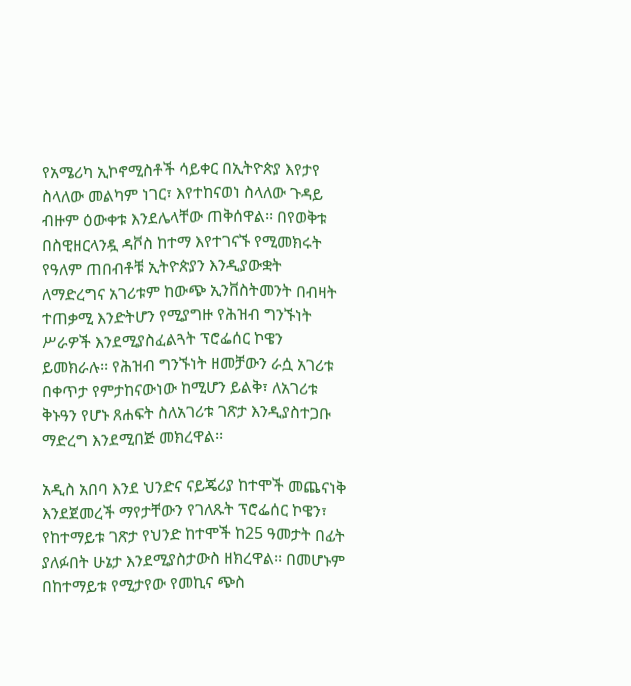የአሜሪካ ኢኮኖሚስቶች ሳይቀር በኢትዮጵያ እየታየ ስላለው መልካም ነገር፣ እየተከናወነ ስላለው ጉዳይ ብዙም ዕውቀቱ እንደሌላቸው ጠቅሰዋል፡፡ በየወቅቱ በስዊዘርላንዷ ዳቮስ ከተማ እየተገናኙ የሚመክሩት የዓለም ጠበብቶቹ ኢትዮጵያን እንዲያውቋት ለማድረግና አገሪቱም ከውጭ ኢንቨስትመንት በብዛት ተጠቃሚ እንድትሆን የሚያግዙ የሕዝብ ግንኙነት ሥራዎች እንደሚያስፈልጓት ፕሮፌሰር ኮዌን ይመክራሉ፡፡ የሕዝብ ግንኙነት ዘመቻውን ራሷ አገሪቱ በቀጥታ የምታከናውነው ከሚሆን ይልቅ፣ ለአገሪቱ ቅኑዓን የሆኑ ጸሐፍት ስለአገሪቱ ገጽታ እንዲያስተጋቡ ማድረግ እንደሚበጅ መክረዋል፡፡

አዲስ አበባ እንደ ህንድና ናይጄሪያ ከተሞች መጨናነቅ እንደጀመረች ማየታቸውን የገለጹት ፕሮፌሰር ኮዌን፣ የከተማይቱ ገጽታ የህንድ ከተሞች ከ25 ዓመታት በፊት ያለፉበት ሁኔታ እንደሚያስታውስ ዘክረዋል፡፡ በመሆኑም በከተማይቱ የሚታየው የመኪና ጭስ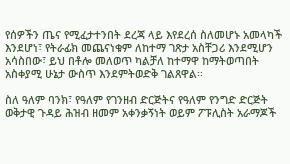የሰዎችን ጤና የሚፈታተንበት ደረጃ ላይ እየደረሰ ስለመሆኑ አመላካች እንደሆነ፣ የትራፊክ መጨናነቁም ለከተማ ገጽታ አስቸጋሪ እንደሚሆን አሳስበው፣ ይህ በቶሎ መለወጥ ካልቻለ ከተማዋ ከማትወጣበት አስቀያሚ ሁኔታ ውስጥ እንደምትወድቅ ገልጸዋል፡፡

ስለ ዓለም ባንክ፣ የዓለም የገንዘብ ድርጅትና የዓለም የንግድ ድርጅት ወቅታዊ ጉዳይ ሕዝብ ዘመም አቀንቃኝነት ወይም ፖፑሊስት አራማጆች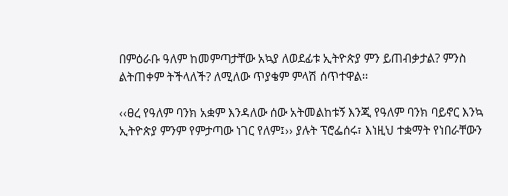በምዕራቡ ዓለም ከመምጣታቸው አኳያ ለወደፊቱ ኢትዮጵያ ምን ይጠብቃታል? ምንስ ልትጠቀም ትችላለች? ለሚለው ጥያቄም ምላሽ ሰጥተዋል፡፡

‹‹ፀረ የዓለም ባንክ አቋም እንዳለው ሰው አትመልከቱኝ እንጂ የዓለም ባንክ ባይኖር እንኳ ኢትዮጵያ ምንም የምታጣው ነገር የለም፤›› ያሉት ፕሮፌሰሩ፣ እነዚህ ተቋማት የነበራቸውን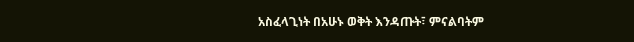አስፈላጊነት በአሁኑ ወቅት እንዳጡት፣ ምናልባትም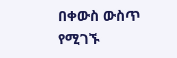በቀውስ ውስጥ የሚገኙ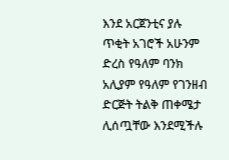እንደ አርጀንቲና ያሉ ጥቂት አገሮች አሁንም ድረስ የዓለም ባንክ አሊያም የዓለም የገንዘብ ድርጅት ትልቅ ጠቀሜታ ሊሰጧቸው እንደሚችሉ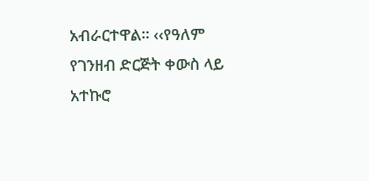አብራርተዋል፡፡ ‹‹የዓለም የገንዘብ ድርጅት ቀውስ ላይ አተኩሮ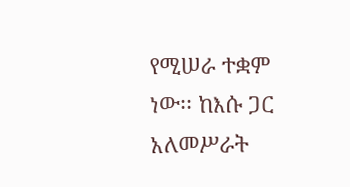የሚሠራ ተቋም ነው፡፡ ከእሱ ጋር አለመሥራት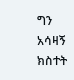ግን አሳዛኝ ክስተት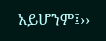አይሆንም፤››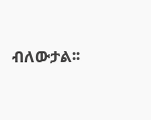ብለውታል፡፡